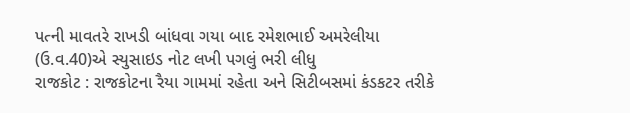પત્ની માવતરે રાખડી બાંધવા ગયા બાદ રમેશભાઈ અમરેલીયા (ઉ.વ.40)એ સ્યુસાઇડ નોટ લખી પગલું ભરી લીધુ
રાજકોટ : રાજકોટના રૈયા ગામમાં રહેતા અને સિટીબસમાં કંડકટર તરીકે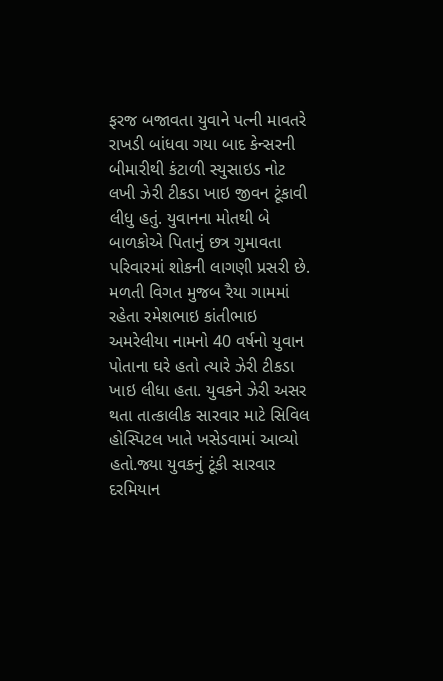ફરજ બજાવતા યુવાને પત્ની માવતરે રાખડી બાંધવા ગયા બાદ કેન્સરની બીમારીથી કંટાળી સ્યુસાઇડ નોટ લખી ઝેરી ટીકડા ખાઇ જીવન ટૂંકાવી લીધુ હતું. યુવાનના મોતથી બે બાળકોએ પિતાનું છત્ર ગુમાવતા પરિવારમાં શોકની લાગણી પ્રસરી છે.
મળતી વિગત મુજબ રૈયા ગામમાં રહેતા રમેશભાઇ કાંતીભાઇ અમરેલીયા નામનો 40 વર્ષનો યુવાન પોતાના ઘરે હતો ત્યારે ઝેરી ટીકડા ખાઇ લીધા હતા. યુવકને ઝેરી અસર થતા તાત્કાલીક સારવાર માટે સિવિલ હોસ્પિટલ ખાતે ખસેડવામાં આવ્યો હતો.જ્યા યુવકનું ટૂંકી સારવાર દરમિયાન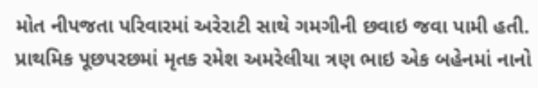મોત નીપજતા પરિવારમાં અરેરાટી સાથે ગમગીની છવાઇ જવા પામી હતી.
પ્રાથમિક પૂછપરછમાં મૃતક રમેશ અમરેલીયા ત્રણ ભાઇ એક બહેનમાં નાનો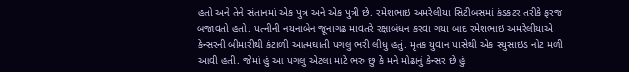હતો અને તેને સંતાનમાં એક પુત્ર અને એક પુત્રી છે. રમેશભાઇ અમરેલીયા સિટીબસમાં કંડકટર તરીકે ફરજ બજાવતો હતો. પત્નીની નયનાબેન જૂનાગઢ માવતરે રક્ષાબંધન કરવા ગયા બાદ રમેશભાઇ અમરેલીયાએ કેન્સરની બીમારીથી કંટાળી આત્મઘાતી પગલુ ભરી લીધુ હતું. મૃતક યુવાન પાસેથી એક સ્યુસાઇડ નોટ મળી આવી હતી. જેમાં હું આ પગલુ એટલા માટે ભરુ છુ કે મને મોઢાનું કેન્સર છે હું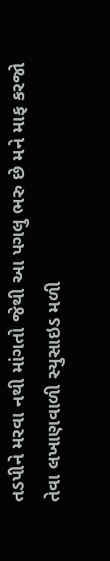તડપીને મરવા નથી માંગતો જેથી આ પગલુ ભરુ છે મને માફ કરજો તેવા લખાણવાળી સ્યુસાઇડ મળી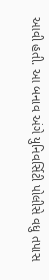આવી હતી. આ બનાવ અંગે યુનિવર્સિટી પોલીસે વધુ તપાસ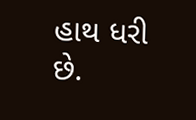હાથ ધરી છે.